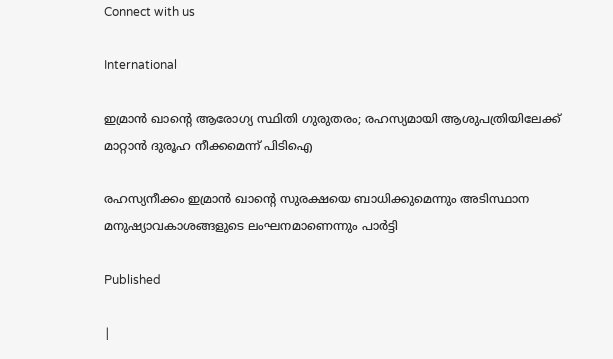Connect with us

International

ഇമ്രാൻ ഖാന്റെ ആരോഗ്യ സ്ഥിതി ഗുരുതരം; രഹസ്യമായി ആശുപത്രിയിലേക്ക് മാറ്റാൻ ദുരൂഹ നീക്കമെന്ന് പിടിഐ

രഹസ്യനീക്കം ഇമ്രാൻ ഖാന്റെ സുരക്ഷയെ ബാധിക്കുമെന്നും അടിസ്ഥാന മനുഷ്യാവകാശങ്ങളുടെ ലംഘനമാണെന്നും പാർട്ടി

Published

|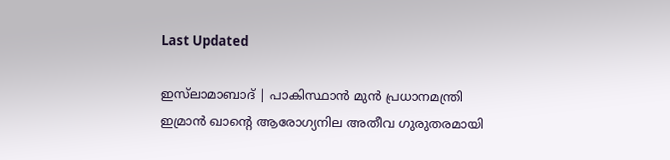Last Updated

ഇസ്‍ലാമാബാദ് | പാകിസ്ഥാൻ മുൻ പ്രധാനമന്ത്രി ഇമ്രാൻ ഖാന്റെ ആരോഗ്യനില അതീവ ഗുരുതരമായി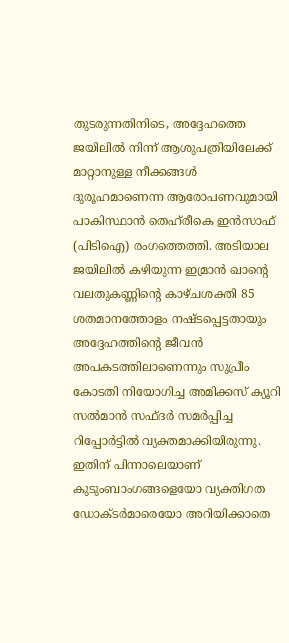തുടരുന്നതിനിടെ, അദ്ദേഹത്തെ ജയിലിൽ നിന്ന് ആശുപത്രിയിലേക്ക് മാറ്റാനുള്ള നീക്കങ്ങൾ ദുരൂഹമാണെന്ന ആരോപണവുമായി പാകിസ്ഥാൻ തെഹ്‌രീകെ ഇൻസാഫ് (പിടിഐ) രംഗത്തെത്തി. അടിയാല ജയിലിൽ കഴിയുന്ന ഇമ്രാൻ ഖാന്റെ വലതുകണ്ണിന്റെ കാഴ്ചശക്തി 85 ശതമാനത്തോളം നഷ്ടപ്പെട്ടതായും അദ്ദേഹത്തിന്റെ ജീവൻ അപകടത്തിലാണെന്നും സുപ്രീം കോടതി നിയോഗിച്ച അമിക്കസ് ക്യൂറി സൽമാൻ സഫ്ദർ സമർപ്പിച്ച റിപ്പോർട്ടിൽ വ്യക്തമാക്കിയിരുന്നു. ഇതിന് പിന്നാലെയാണ് കുടുംബാംഗങ്ങളെയോ വ്യക്തിഗത ഡോക്ടർമാരെയോ അറിയിക്കാതെ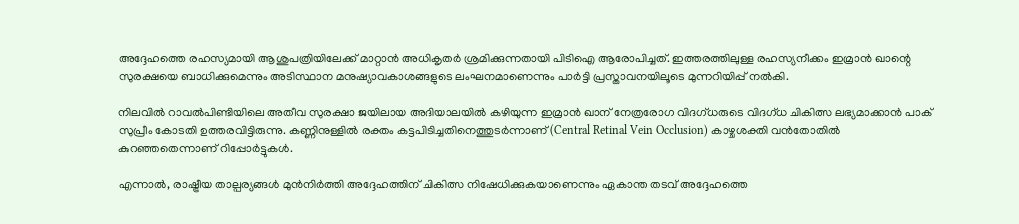അദ്ദേഹത്തെ രഹസ്യമായി ആശുപത്രിയിലേക്ക് മാറ്റാൻ അധികൃതർ ശ്രമിക്കുന്നതായി പിടിഐ ആരോപിച്ചത്. ഇത്തരത്തിലുള്ള രഹസ്യനീക്കം ഇമ്രാൻ ഖാന്റെ സുരക്ഷയെ ബാധിക്കുമെന്നും അടിസ്ഥാന മനുഷ്യാവകാശങ്ങളുടെ ലംഘനമാണെന്നും പാർട്ടി പ്രസ്താവനയിലൂടെ മുന്നറിയിപ്പ് നൽകി.

നിലവിൽ റാവൽപിണ്ടിയിലെ അതീവ സുരക്ഷാ ജയിലായ അദിയാലയിൽ കഴിയുന്ന ഇമ്രാൻ ഖാന് നേത്രരോഗ വിദഗ്ധരുടെ വിദഗ്ധ ചികിത്സ ലഭ്യമാക്കാൻ പാക് സുപ്രീം കോടതി ഉത്തരവിട്ടിരുന്നു. കണ്ണിനുള്ളിൽ രക്തം കട്ടപിടിച്ചതിനെത്തുടർന്നാണ് (Central Retinal Vein Occlusion) കാഴ്ചശക്തി വൻതോതിൽ കുറഞ്ഞതെന്നാണ് റിപ്പോർട്ടുകൾ.

എന്നാൽ, രാഷ്ട്രീയ താല്പര്യങ്ങൾ മുൻനിർത്തി അദ്ദേഹത്തിന് ചികിത്സ നിഷേധിക്കുകയാണെന്നും ഏകാന്ത തടവ് അദ്ദേഹത്തെ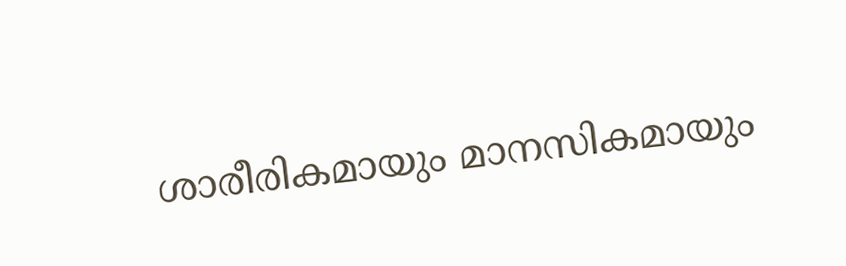ശാരീരികമായും മാനസികമായും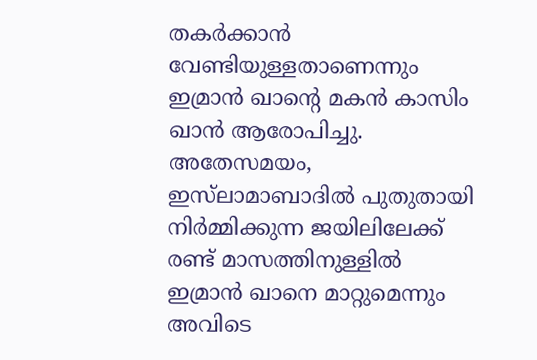തകർക്കാൻ വേണ്ടിയുള്ളതാണെന്നും ഇമ്രാൻ ഖാന്റെ മകൻ കാസിം ഖാൻ ആരോപിച്ചു. അതേസമയം, ഇസ്‌ലാമാബാദിൽ പുതുതായി നിർമ്മിക്കുന്ന ജയിലിലേക്ക് രണ്ട് മാസത്തിനുള്ളിൽ ഇമ്രാൻ ഖാനെ മാറ്റുമെന്നും അവിടെ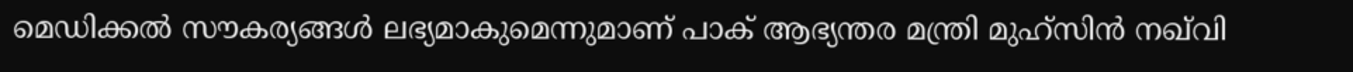മെഡിക്കൽ സൗകര്യങ്ങൾ ലഭ്യമാകുമെന്നുമാണ് പാക് ആഭ്യന്തര മന്ത്രി മുഹ്സിൻ നഖ്‌വി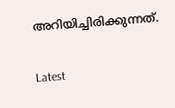അറിയിച്ചിരിക്കുന്നത്.

Latest